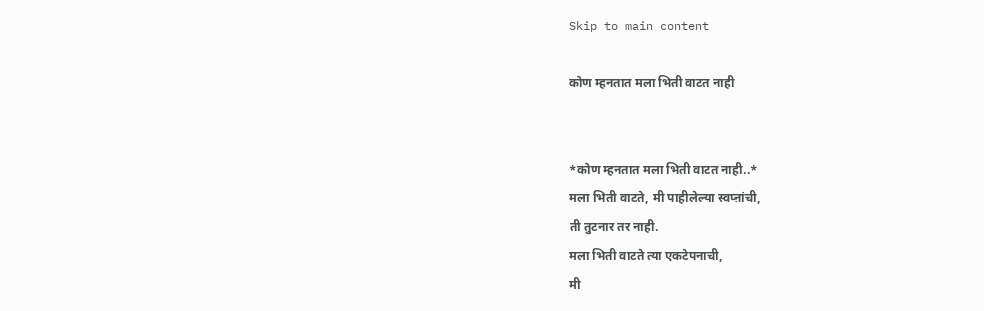Skip to main content

कोण म्हनतात मला भिती वाटत नाही


*कोण म्हनतात मला भिती वाटत नाही..*
मला भिती वाटते, मी पाहीलेल्या स्वप्ऩांची,
ती तुटनार तर नाही.
मला भिती वाटते त्या एकटेपनाची,
मी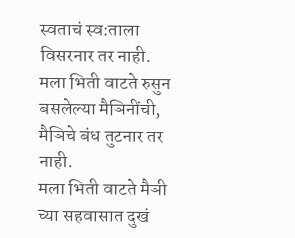स्वताचं स्व:ताला विसरनार तर नाही.
मला भिती वाटते रुसुन बसलेल्या मैञिनींची,
मैञिचे बंध तुटनार तर नाही.
मला भिती वाटते मैञी च्या सहवासात दुखं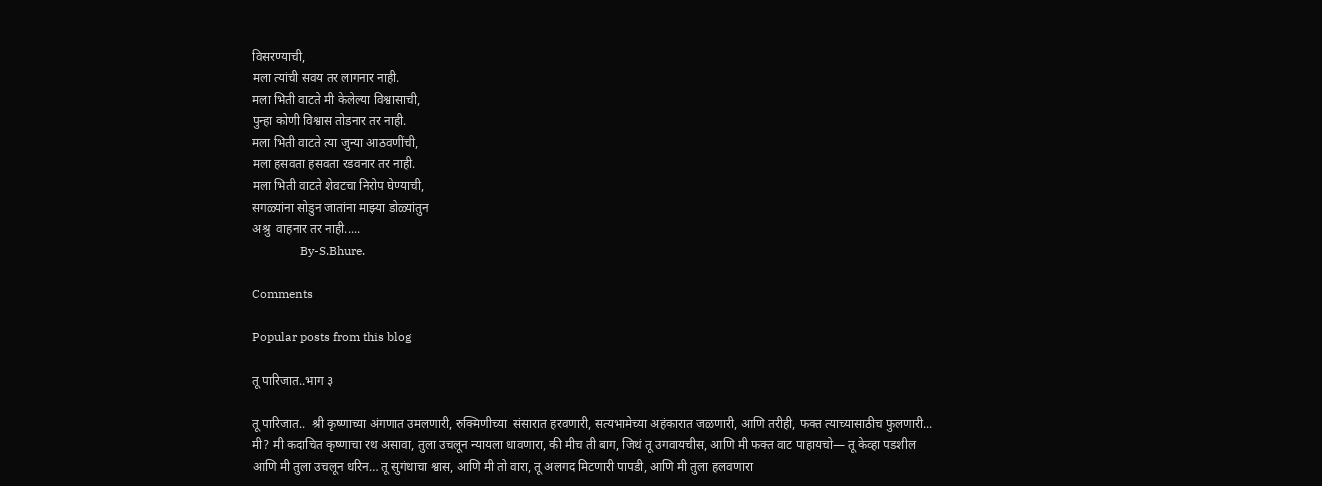विसरण्याची,
मला त्यांची सवय तर लागनार नाही.
मला भिती वाटते मी केलेल्या विश्वासाची,
पुन्हा कोणी विश्वास तोडनार तर नाही.
मला भिती वाटते त्या जुन्या आठवणींची,
मला हसवता हसवता रडवनार तर नाही.
मला भिती वाटते शेवटचा निरोप घेण्याची,
सगळ्यांना सोडुन जातांना माझ्या डोळ्यांतुन
अश्रु  वाहनार तर नाही.....
                By-S.Bhure.

Comments

Popular posts from this blog

तू पारिजात..भाग ३

तू पारिजात..  श्री कृष्णाच्या अंगणात उमलणारी, रुक्मिणीच्या  संसारात हरवणारी, सत्यभामेच्या अहंकारात जळणारी, आणि तरीही, फक्त त्याच्यासाठीच फुलणारी... मी? मी कदाचित कृष्णाचा रथ असावा, तुला उचलून न्यायला धावणारा, की मीच ती बाग, जिथं तू उगवायचीस, आणि मी फक्त वाट पाहायचो— तू केव्हा पडशील आणि मी तुला उचलून धरिन… तू सुगंधाचा श्वास, आणि मी तो वारा, तू अलगद मिटणारी पापडी, आणि मी तुला हलवणारा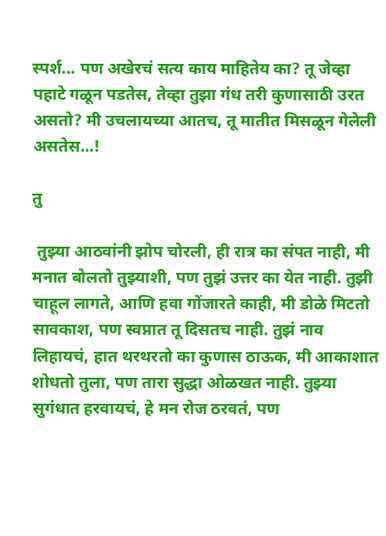स्पर्श... पण अखेरचं सत्य काय माहितेय का? तू जेव्हा पहाटे गळून पडतेस, तेव्हा तुझा गंध तरी कुणासाठी उरत असतो? मी उचलायच्या आतच, तू मातीत मिसळून गेलेली असतेस…!

तु

 तुझ्या आठवांनी झोप चोरली, ही रात्र का संपत नाही, मी मनात बोलतो तुझ्याशी, पण तुझं उत्तर का येत नाही. तुझी चाहूल लागते, आणि हवा गोंजारते काही, मी डोळे मिटतो सावकाश, पण स्वप्नात तू दिसतच नाही. तुझं नाव लिहायचं, हात थरथरतो का कुणास ठाऊक, मी आकाशात शोधतो तुला, पण तारा सुद्धा ओळखत नाही. तुझ्या सुगंधात हरवायचं, हे मन रोज ठरवतं, पण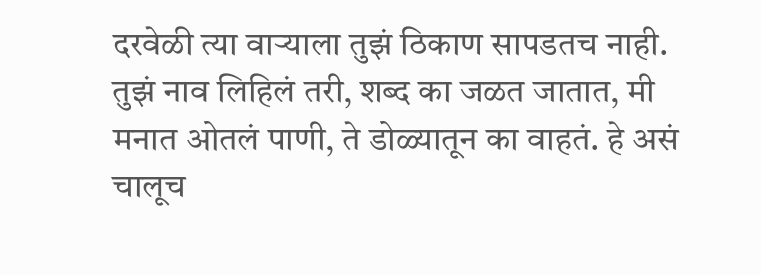दरवेळी त्या वाऱ्याला तुझं ठिकाण सापडतच नाही. तुझं नाव लिहिलं तरी, शब्द का जळत जातात, मी मनात ओतलं पाणी, ते डोळ्यातून का वाहतं. हे असं चालूच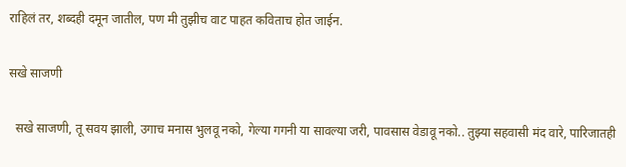राहिलं तर, शब्दही दमून जातील, पण मी तुझीच वाट पाहत कविताच होत जाईन.

सखे साजणी

  सखे साजणी, तू सवय झाली, उगाच मनास भुलवू नको, गेल्या गगनी या सावल्या जरी, पावसास वेडावू नको.. तुझ्या सहवासी मंद वारे, पारिजातही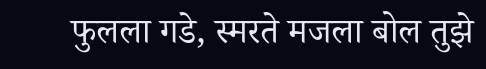फुलला गडे, स्मरते मजला बोल तुझे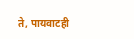ते, पायवाटही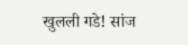खुलली गडे! सांज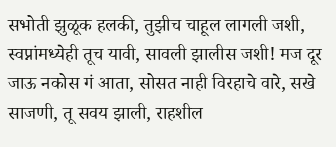सभोती झुळूक हलकी, तुझीच चाहूल लागली जशी, स्वप्नांमध्येही तूच यावी, सावली झालीस जशी! मज दूर जाऊ नकोस गं आता, सोसत नाही विरहाचे वारे, सखे साजणी, तू सवय झाली, राहशील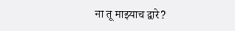ना तू माझ्याच द्वारे?